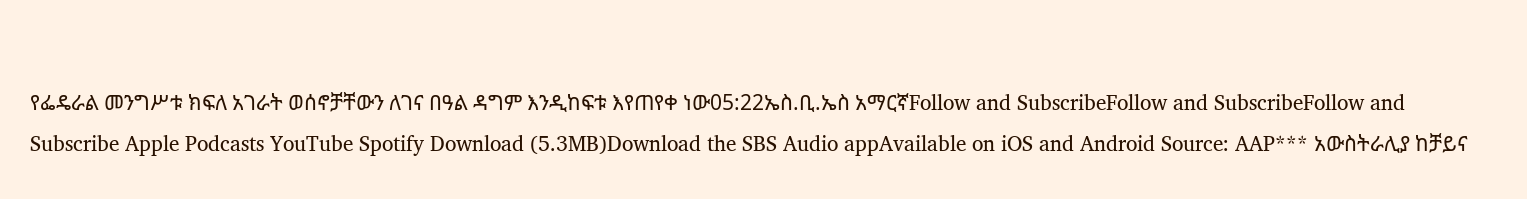የፌዴራል መንግሥቱ ክፍለ አገራት ወሰኖቻቸውን ለገና በዓል ዳግም እንዲከፍቱ እየጠየቀ ነው05:22ኤስ.ቢ.ኤስ አማርኛFollow and SubscribeFollow and SubscribeFollow and Subscribe Apple Podcasts YouTube Spotify Download (5.3MB)Download the SBS Audio appAvailable on iOS and Android Source: AAP*** አውስትራሊያ ከቻይና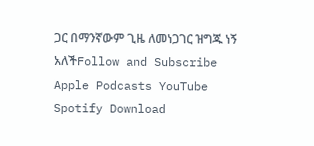ጋር በማንኛውም ጊዜ ለመነጋገር ዝግጁ ነኝ አለችFollow and Subscribe Apple Podcasts YouTube Spotify Download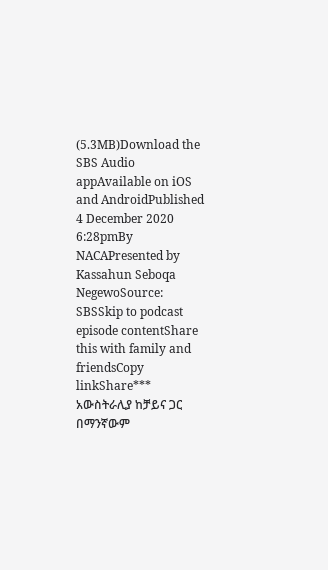(5.3MB)Download the SBS Audio appAvailable on iOS and AndroidPublished 4 December 2020 6:28pmBy NACAPresented by Kassahun Seboqa NegewoSource: SBSSkip to podcast episode contentShare this with family and friendsCopy linkShare*** አውስትራሊያ ከቻይና ጋር በማንኛውም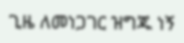ጊዜ ለመነጋገር ዝግጁ ነኝ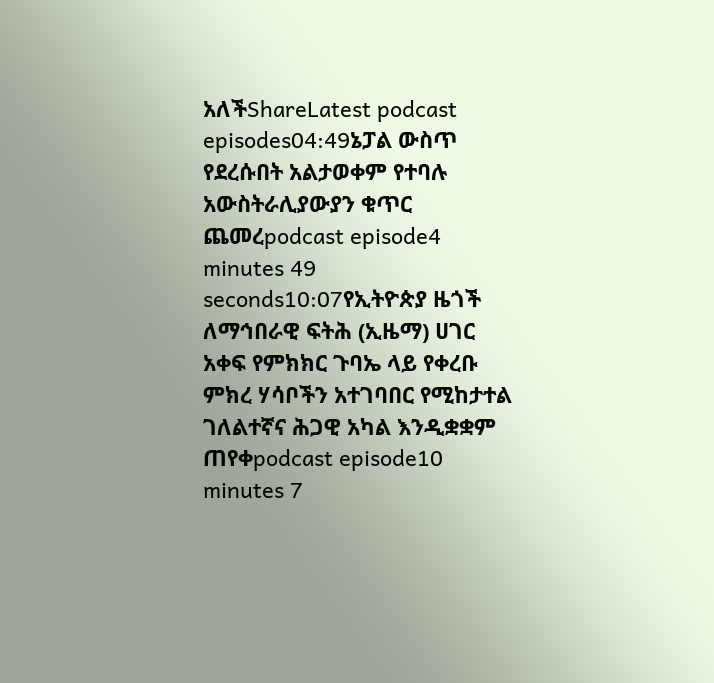አለችShareLatest podcast episodes04:49ኔፓል ውስጥ የደረሱበት አልታወቀም የተባሉ አውስትራሊያውያን ቁጥር ጨመረpodcast episode4 minutes 49 seconds10:07የኢትዮጵያ ዜጎች ለማኅበራዊ ፍትሕ (ኢዜማ) ሀገር አቀፍ የምክክር ጉባኤ ላይ የቀረቡ ምክረ ሃሳቦችን አተገባበር የሚከታተል ገለልተኛና ሕጋዊ አካል እንዲቋቋም ጠየቀpodcast episode10 minutes 7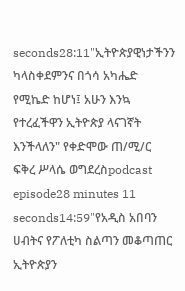seconds28:11"ኢትዮጵያዊነታችንን ካላስቀደምንና በጎሳ አካሔድ የሚኬድ ከሆነ፤ አሁን እንኳ የተረፈችዋን ኢትዮጵያ ላናገኛት እንችላለን" የቀድሞው ጠ/ሚ/ር ፍቅረ ሥላሴ ወግደረስpodcast episode28 minutes 11 seconds14:59"የአዲስ አበባን ሀብትና የፖለቲካ ስልጣን መቆጣጠር ኢትዮጵያን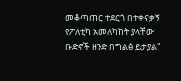መቆጣጠር ተደርጎ በተቀናቃኝ የፖለቲካ አመለካከት ያላቸው ቡድኖች ዘንድ በግልፅ ይታያል"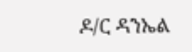ዶ/ር ዳንኤል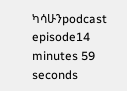ካሳሁንpodcast episode14 minutes 59 seconds